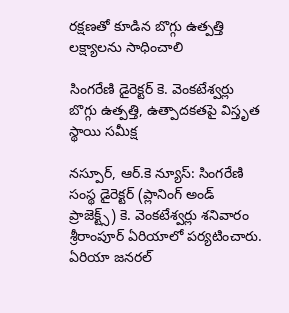రక్షణతో కూడిన బొగ్గు ఉత్పత్తి లక్ష్యాలను సాధించాలి

సింగరేణి డైరెక్టర్ కె. వెంకటేశ్వర్లు
బొగ్గు ఉత్పత్తి, ఉత్పాదకతపై విస్తృత స్థాయి సమీక్ష

నస్పూర్, ఆర్.కె న్యూస్: సింగరేణి సంస్థ డైరెక్టర్ (ప్లానింగ్ అండ్ ప్రాజెక్ట్స్) కె. వెంకటేశ్వర్లు శనివారం శ్రీరాంపూర్ ఏరియాలో పర్యటించారు. ఏరియా జనరల్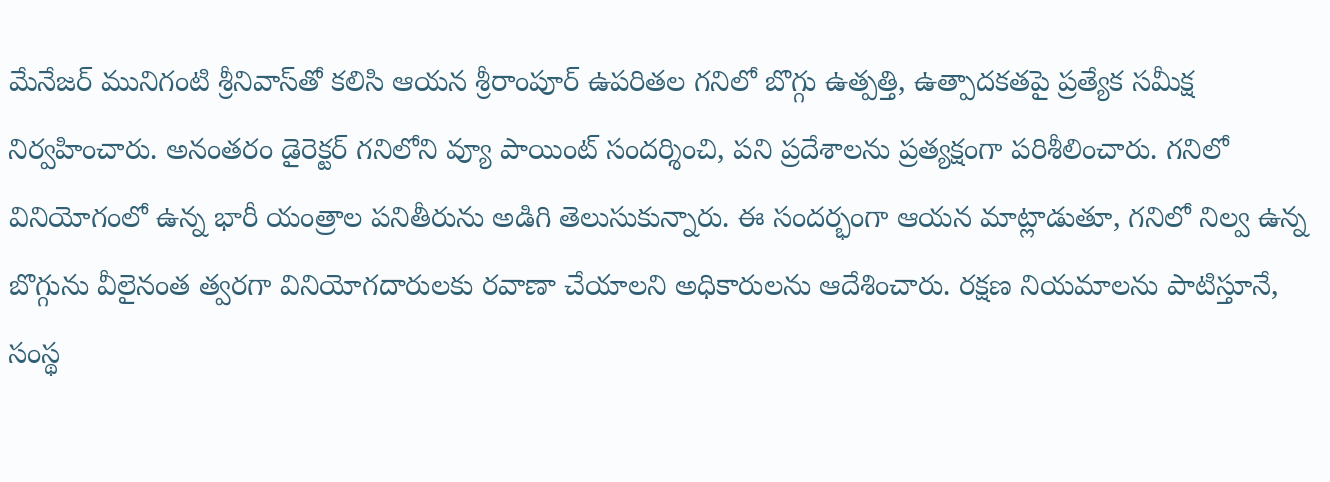మేనేజర్ మునిగంటి శ్రీనివాస్‌తో కలిసి ఆయన శ్రీరాంపూర్ ఉపరితల గనిలో బొగ్గు ఉత్పత్తి, ఉత్పాదకతపై ప్రత్యేక సమీక్ష నిర్వహించారు. అనంతరం డైరెక్టర్ గనిలోని వ్యూ పాయింట్ సందర్శించి, పని ప్రదేశాలను ప్రత్యక్షంగా పరిశీలించారు. గనిలో వినియోగంలో ఉన్న భారీ యంత్రాల పనితీరును అడిగి తెలుసుకున్నారు. ఈ సందర్భంగా ఆయన మాట్లాడుతూ, గనిలో నిల్వ ఉన్న బొగ్గును వీలైనంత త్వరగా వినియోగదారులకు రవాణా చేయాలని అధికారులను ఆదేశించారు. రక్షణ నియమాలను పాటిస్తూనే, సంస్థ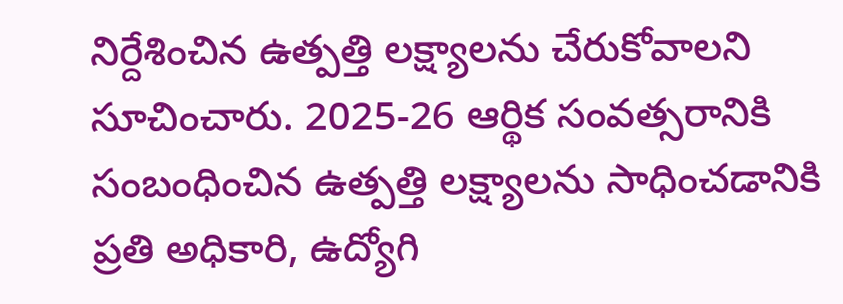నిర్దేశించిన ఉత్పత్తి లక్ష్యాలను చేరుకోవాలని సూచించారు. 2025-26 ఆర్థిక సంవత్సరానికి సంబంధించిన ఉత్పత్తి లక్ష్యాలను సాధించడానికి ప్రతి అధికారి, ఉద్యోగి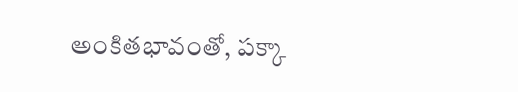అంకితభావంతో, పక్కా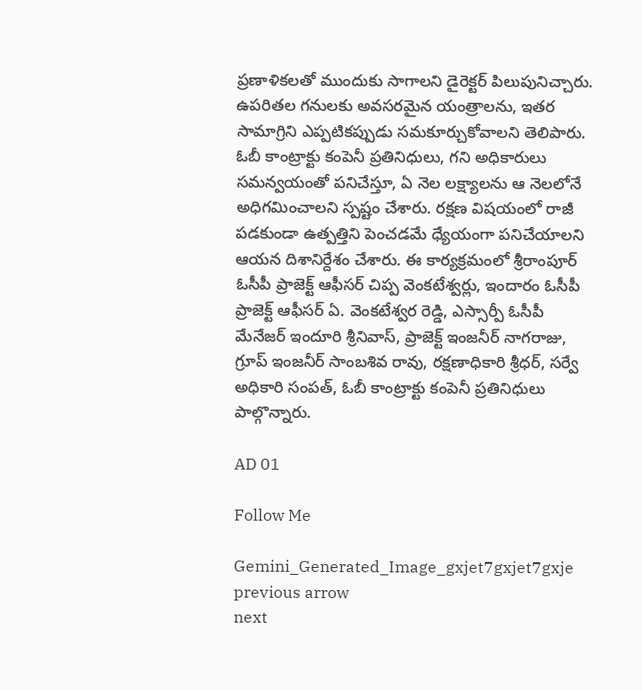ప్రణాళికలతో ముందుకు సాగాలని డైరెక్టర్ పిలుపునిచ్చారు. ఉపరితల గనులకు అవసరమైన యంత్రాలను, ఇతర సామాగ్రిని ఎప్పటికప్పుడు సమకూర్చుకోవాలని తెలిపారు. ఓబీ కాంట్రాక్టు కంపెనీ ప్రతినిధులు, గని అధికారులు సమన్వయంతో పనిచేస్తూ, ఏ నెల లక్ష్యాలను ఆ నెలలోనే అధిగమించాలని స్పష్టం చేశారు. రక్షణ విషయంలో రాజీ పడకుండా ఉత్పత్తిని పెంచడమే ధ్యేయంగా పనిచేయాలని ఆయన దిశానిర్దేశం చేశారు. ఈ కార్యక్రమంలో శ్రీరాంపూర్ ఓసీపీ ప్రాజెక్ట్ ఆఫీసర్ చిప్ప వెంకటేశ్వర్లు, ఇందారం ఓసీపీ ప్రాజెక్ట్ ఆఫీసర్ ఏ. వెంకటేశ్వర రెడ్డి, ఎస్సార్పీ ఓసీపీ మేనేజర్ ఇందూరి శ్రీనివాస్, ప్రాజెక్ట్ ఇంజనీర్ నాగరాజు, గ్రూప్ ఇంజనీర్ సాంబశివ రావు, రక్షణాధికారి శ్రీధర్, సర్వే అధికారి సంపత్, ఓబీ కాంట్రాక్టు కంపెనీ ప్రతినిధులు పాల్గొన్నారు.

AD 01

Follow Me

Gemini_Generated_Image_gxjet7gxjet7gxje
previous arrow
next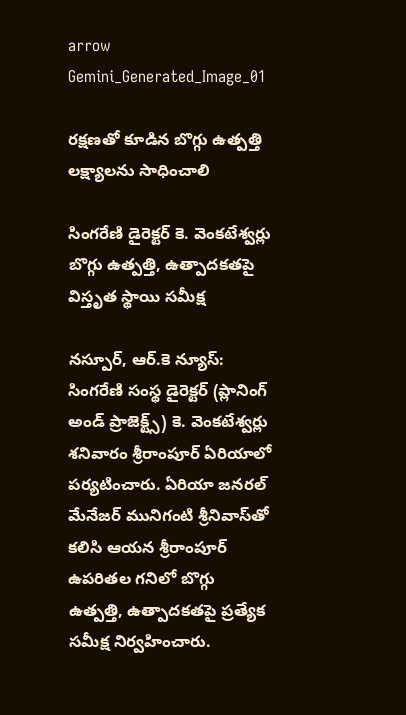arrow
Gemini_Generated_Image_01

రక్షణతో కూడిన బొగ్గు ఉత్పత్తి లక్ష్యాలను సాధించాలి

సింగరేణి డైరెక్టర్ కె. వెంకటేశ్వర్లు
బొగ్గు ఉత్పత్తి, ఉత్పాదకతపై విస్తృత స్థాయి సమీక్ష

నస్పూర్, ఆర్.కె న్యూస్: సింగరేణి సంస్థ డైరెక్టర్ (ప్లానింగ్ అండ్ ప్రాజెక్ట్స్) కె. వెంకటేశ్వర్లు శనివారం శ్రీరాంపూర్ ఏరియాలో పర్యటించారు. ఏరియా జనరల్ మేనేజర్ మునిగంటి శ్రీనివాస్‌తో కలిసి ఆయన శ్రీరాంపూర్ ఉపరితల గనిలో బొగ్గు ఉత్పత్తి, ఉత్పాదకతపై ప్రత్యేక సమీక్ష నిర్వహించారు.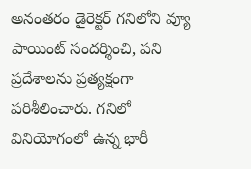అనంతరం డైరెక్టర్ గనిలోని వ్యూ పాయింట్ సందర్శించి, పని ప్రదేశాలను ప్రత్యక్షంగా పరిశీలించారు. గనిలో వినియోగంలో ఉన్న భారీ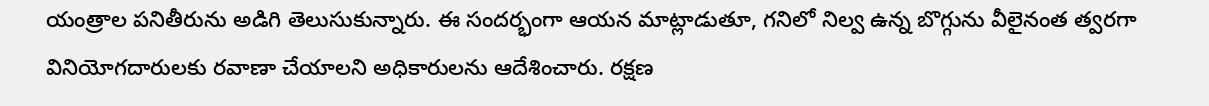యంత్రాల పనితీరును అడిగి తెలుసుకున్నారు. ఈ సందర్భంగా ఆయన మాట్లాడుతూ, గనిలో నిల్వ ఉన్న బొగ్గును వీలైనంత త్వరగా వినియోగదారులకు రవాణా చేయాలని అధికారులను ఆదేశించారు. రక్షణ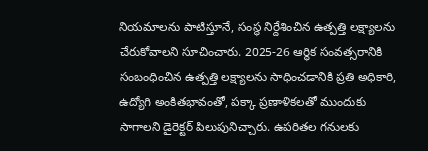నియమాలను పాటిస్తూనే, సంస్థ నిర్దేశించిన ఉత్పత్తి లక్ష్యాలను చేరుకోవాలని సూచించారు. 2025-26 ఆర్థిక సంవత్సరానికి సంబంధించిన ఉత్పత్తి లక్ష్యాలను సాధించడానికి ప్రతి అధికారి, ఉద్యోగి అంకితభావంతో, పక్కా ప్రణాళికలతో ముందుకు సాగాలని డైరెక్టర్ పిలుపునిచ్చారు. ఉపరితల గనులకు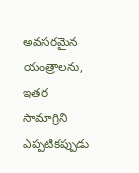అవసరమైన యంత్రాలను, ఇతర సామాగ్రిని ఎప్పటికప్పుడు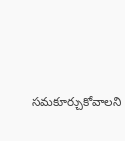సమకూర్చుకోవాలని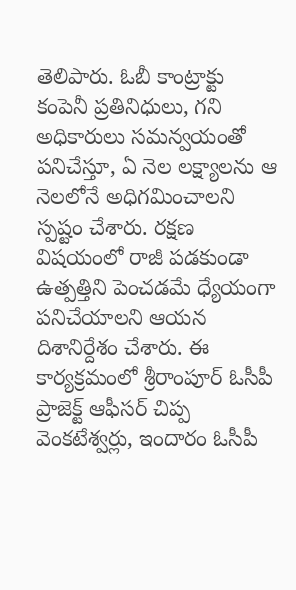తెలిపారు. ఓబీ కాంట్రాక్టు కంపెనీ ప్రతినిధులు, గని అధికారులు సమన్వయంతో పనిచేస్తూ, ఏ నెల లక్ష్యాలను ఆ నెలలోనే అధిగమించాలని స్పష్టం చేశారు. రక్షణ విషయంలో రాజీ పడకుండా ఉత్పత్తిని పెంచడమే ధ్యేయంగా పనిచేయాలని ఆయన దిశానిర్దేశం చేశారు. ఈ కార్యక్రమంలో శ్రీరాంపూర్ ఓసీపీ ప్రాజెక్ట్ ఆఫీసర్ చిప్ప వెంకటేశ్వర్లు, ఇందారం ఓసీపీ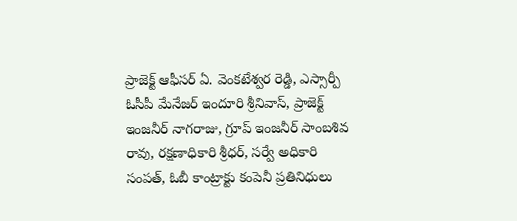ప్రాజెక్ట్ ఆఫీసర్ ఏ. వెంకటేశ్వర రెడ్డి, ఎస్సార్పీ ఓసీపీ మేనేజర్ ఇందూరి శ్రీనివాస్, ప్రాజెక్ట్ ఇంజనీర్ నాగరాజు, గ్రూప్ ఇంజనీర్ సాంబశివ రావు, రక్షణాధికారి శ్రీధర్, సర్వే అధికారి సంపత్, ఓబీ కాంట్రాక్టు కంపెనీ ప్రతినిధులు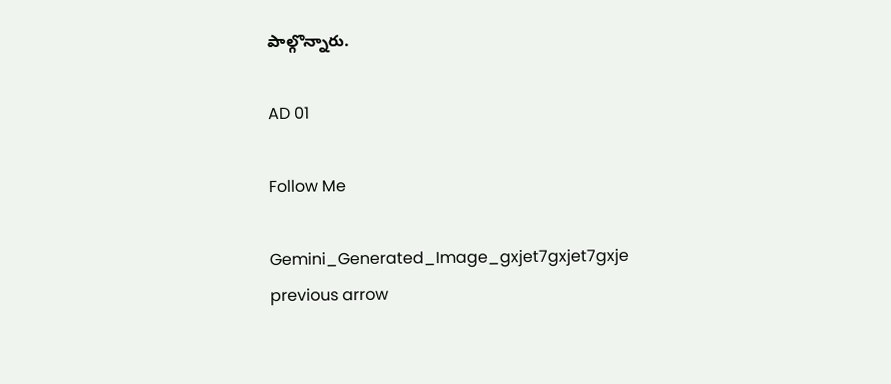పాల్గొన్నారు.

AD 01

Follow Me

Gemini_Generated_Image_gxjet7gxjet7gxje
previous arrow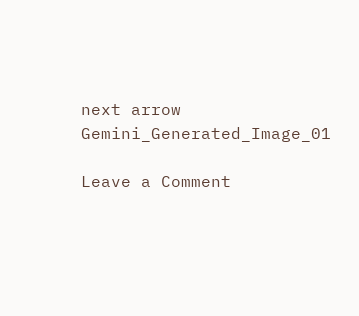next arrow
Gemini_Generated_Image_01

Leave a Comment